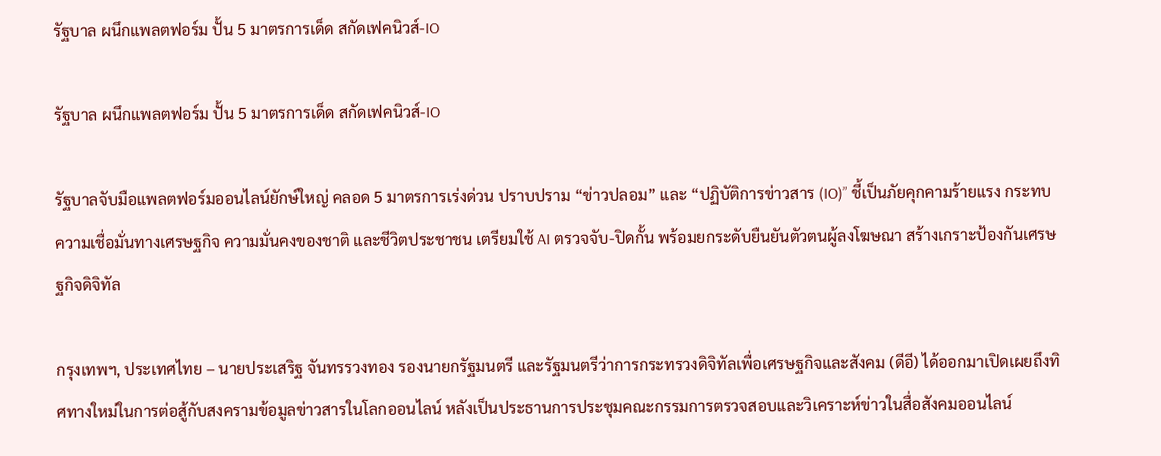รัฐบาล ผนึกแพลตฟอร์ม ปั้น 5 มาตรการเด็ด สกัดเฟคนิวส์-IO

รัฐบาล ผนึกแพลตฟอร์ม ปั้น 5 มาตรการเด็ด สกัดเฟคนิวส์-IO

รัฐบาลจับมือแพลตฟอร์มออนไลน์ยักษ์ใหญ่ คลอด 5 มาตรการเร่งด่วน ปราบปราม “ข่าวปลอม” และ “ปฏิบัติการข่าวสาร (IO)” ชี้เป็นภัยคุกคามร้ายแรง กระทบความเชื่อมั่นทางเศรษฐกิจ ความมั่นคงของชาติ และชีวิตประชาชน เตรียมใช้ AI ตรวจจับ-ปิดกั้น พร้อมยกระดับยืนยันตัวตนผู้ลงโฆษณา สร้างเกราะป้องกันเศรษฐกิจดิจิทัล

กรุงเทพฯ, ประเทศไทย – นายประเสริฐ จันทรรวงทอง รองนายกรัฐมนตรี และรัฐมนตรีว่าการกระทรวงดิจิทัลเพื่อเศรษฐกิจและสังคม (ดีอี) ได้ออกมาเปิดเผยถึงทิศทางใหม่ในการต่อสู้กับสงครามข้อมูลข่าวสารในโลกออนไลน์ หลังเป็นประธานการประชุมคณะกรรมการตรวจสอบและวิเคราะห์ข่าวในสื่อสังคมออนไลน์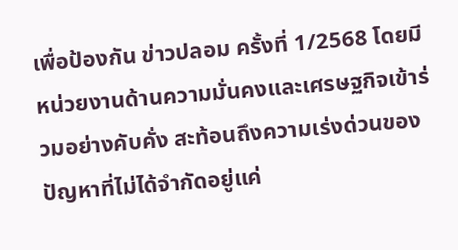เพื่อป้องกัน ข่าวปลอม ครั้งที่ 1/2568 โดยมีหน่วยงานด้านความมั่นคงและเศรษฐกิจเข้าร่วมอย่างคับคั่ง สะท้อนถึงความเร่งด่วนของปัญหาที่ไม่ได้จำกัดอยู่แค่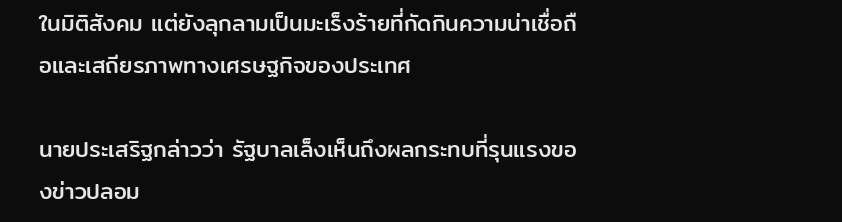ในมิติสังคม แต่ยังลุกลามเป็นมะเร็งร้ายที่กัดกินความน่าเชื่อถือและเสถียรภาพทางเศรษฐกิจของประเทศ

นายประเสริฐกล่าวว่า รัฐบาลเล็งเห็นถึงผลกระทบที่รุนแรงของข่าวปลอม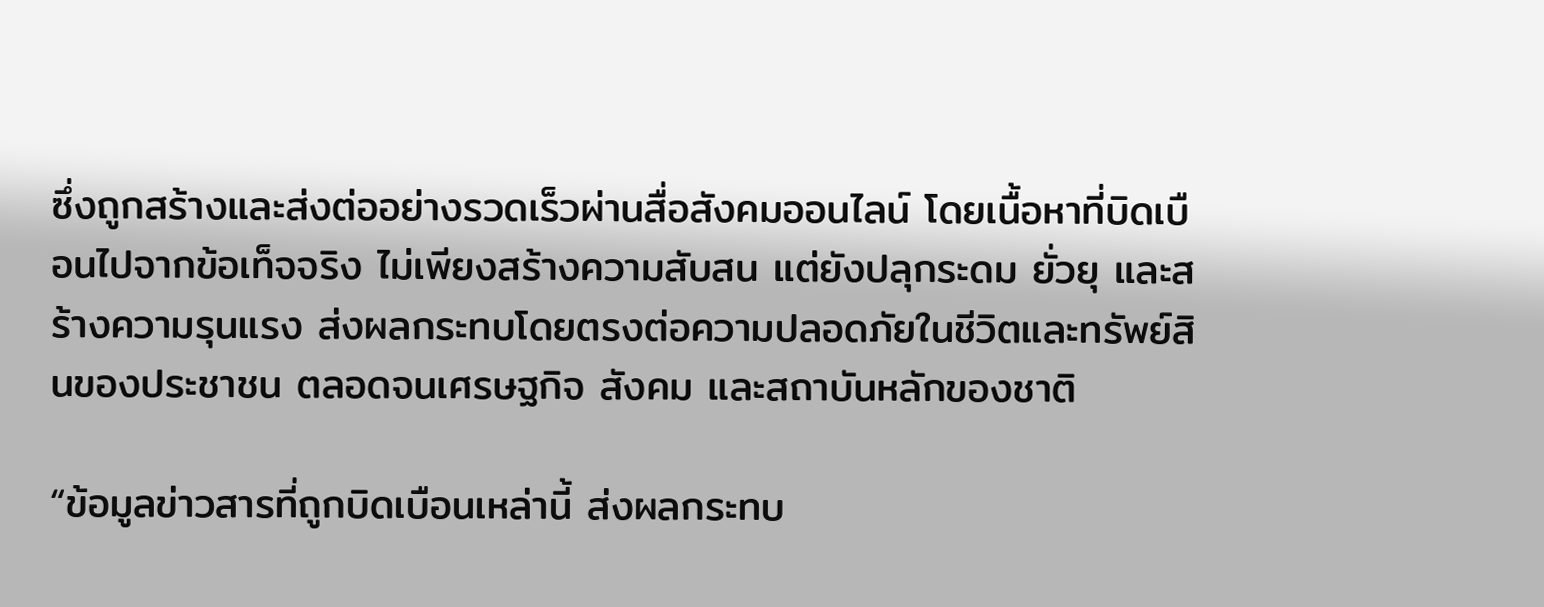ซึ่งถูกสร้างและส่งต่ออย่างรวดเร็วผ่านสื่อสังคมออนไลน์ โดยเนื้อหาที่บิดเบือนไปจากข้อเท็จจริง ไม่เพียงสร้างความสับสน แต่ยังปลุกระดม ยั่วยุ และสร้างความรุนแรง ส่งผลกระทบโดยตรงต่อความปลอดภัยในชีวิตและทรัพย์สินของประชาชน ตลอดจนเศรษฐกิจ สังคม และสถาบันหลักของชาติ

“ข้อมูลข่าวสารที่ถูกบิดเบือนเหล่านี้ ส่งผลกระทบ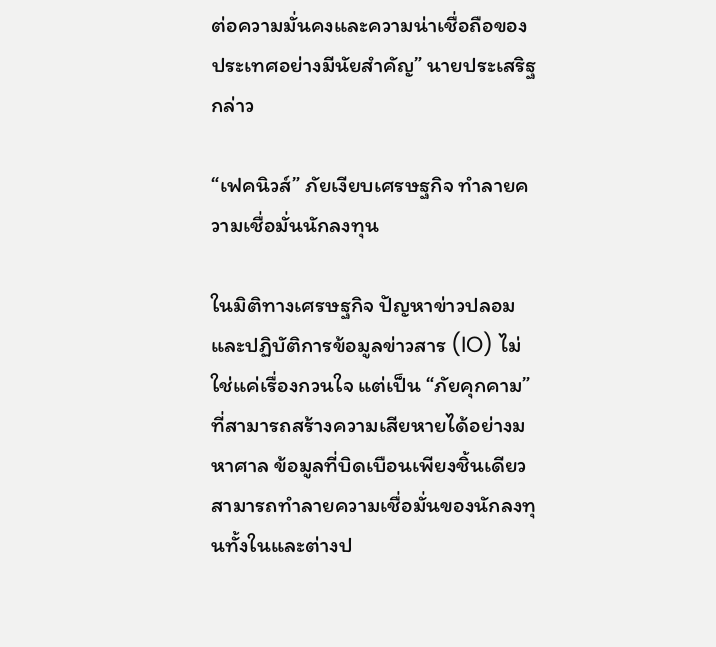ต่อความมั่นคงและความน่าเชื่อถือของประเทศอย่างมีนัยสำคัญ” นายประเสริฐกล่าว

“เฟคนิวส์” ภัยเงียบเศรษฐกิจ ทำลายความเชื่อมั่นนักลงทุน

ในมิติทางเศรษฐกิจ ปัญหาข่าวปลอมและปฏิบัติการข้อมูลข่าวสาร (IO) ไม่ใช่แค่เรื่องกวนใจ แต่เป็น “ภัยคุกคาม” ที่สามารถสร้างความเสียหายได้อย่างมหาศาล ข้อมูลที่บิดเบือนเพียงชิ้นเดียวสามารถทำลายความเชื่อมั่นของนักลงทุนทั้งในและต่างป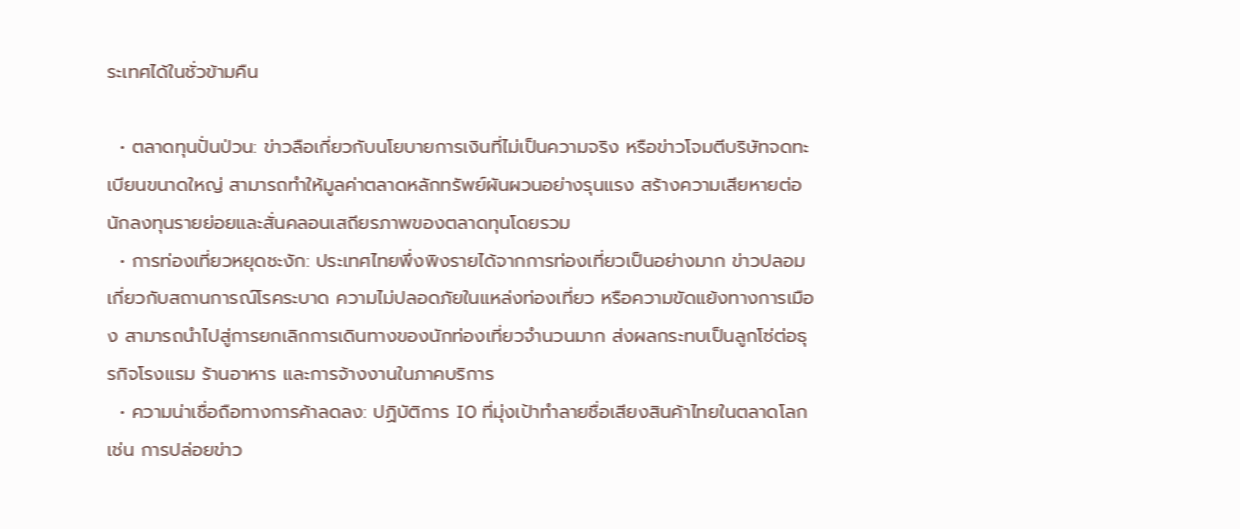ระเทศได้ในชั่วข้ามคืน

  • ตลาดทุนปั่นป่วน: ข่าวลือเกี่ยวกับนโยบายการเงินที่ไม่เป็นความจริง หรือข่าวโจมตีบริษัทจดทะเบียนขนาดใหญ่ สามารถทำให้มูลค่าตลาดหลักทรัพย์ผันผวนอย่างรุนแรง สร้างความเสียหายต่อนักลงทุนรายย่อยและสั่นคลอนเสถียรภาพของตลาดทุนโดยรวม
  • การท่องเที่ยวหยุดชะงัก: ประเทศไทยพึ่งพิงรายได้จากการท่องเที่ยวเป็นอย่างมาก ข่าวปลอมเกี่ยวกับสถานการณ์โรคระบาด ความไม่ปลอดภัยในแหล่งท่องเที่ยว หรือความขัดแย้งทางการเมือง สามารถนำไปสู่การยกเลิกการเดินทางของนักท่องเที่ยวจำนวนมาก ส่งผลกระทบเป็นลูกโซ่ต่อธุรกิจโรงแรม ร้านอาหาร และการจ้างงานในภาคบริการ
  • ความน่าเชื่อถือทางการค้าลดลง: ปฏิบัติการ IO ที่มุ่งเป้าทำลายชื่อเสียงสินค้าไทยในตลาดโลก เช่น การปล่อยข่าว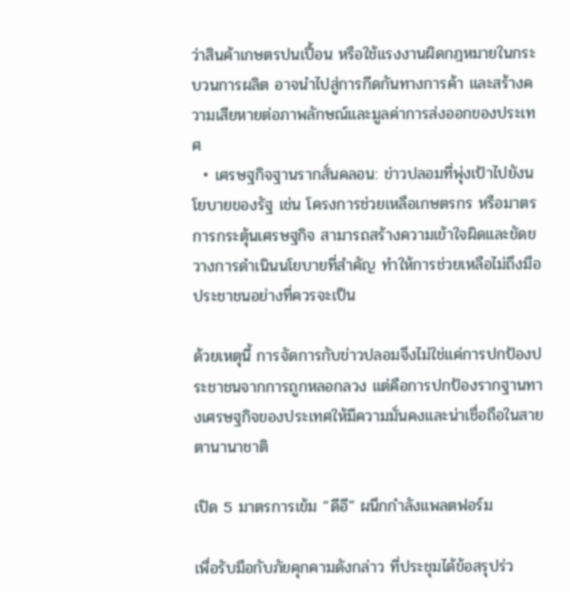ว่าสินค้าเกษตรปนเปื้อน หรือใช้แรงงานผิดกฎหมายในกระบวนการผลิต อาจนำไปสู่การกีดกันทางการค้า และสร้างความเสียหายต่อภาพลักษณ์และมูลค่าการส่งออกของประเทศ
  • เศรษฐกิจฐานรากสั่นคลอน: ข่าวปลอมที่พุ่งเป้าไปยังนโยบายของรัฐ เช่น โครงการช่วยเหลือเกษตรกร หรือมาตรการกระตุ้นเศรษฐกิจ สามารถสร้างความเข้าใจผิดและขัดขวางการดำเนินนโยบายที่สำคัญ ทำให้การช่วยเหลือไม่ถึงมือประชาชนอย่างที่ควรจะเป็น

ด้วยเหตุนี้ การจัดการกับข่าวปลอมจึงไม่ใช่แค่การปกป้องประชาชนจากการถูกหลอกลวง แต่คือการปกป้องรากฐานทางเศรษฐกิจของประเทศให้มีความมั่นคงและน่าเชื่อถือในสายตานานาชาติ

เปิด 5 มาตรการเข้ม “ดีอี” ผนึกกำลังแพลตฟอร์ม

เพื่อรับมือกับภัยคุกคามดังกล่าว ที่ประชุมได้ข้อสรุปร่ว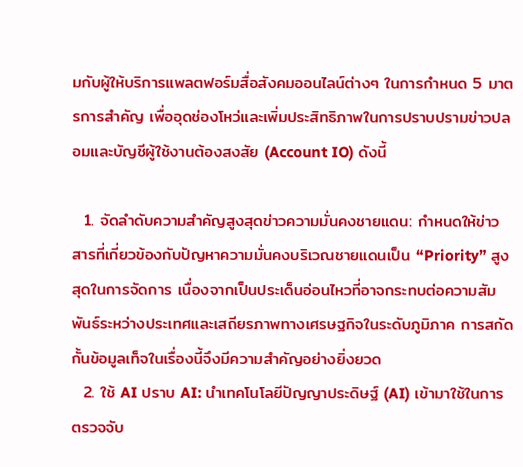มกับผู้ให้บริการแพลตฟอร์มสื่อสังคมออนไลน์ต่างๆ ในการกำหนด 5 มาตรการสำคัญ เพื่ออุดช่องโหว่และเพิ่มประสิทธิภาพในการปราบปรามข่าวปลอมและบัญชีผู้ใช้งานต้องสงสัย (Account IO) ดังนี้

  1. จัดลำดับความสำคัญสูงสุดข่าวความมั่นคงชายแดน: กำหนดให้ข่าวสารที่เกี่ยวข้องกับปัญหาความมั่นคงบริเวณชายแดนเป็น “Priority” สูงสุดในการจัดการ เนื่องจากเป็นประเด็นอ่อนไหวที่อาจกระทบต่อความสัมพันธ์ระหว่างประเทศและเสถียรภาพทางเศรษฐกิจในระดับภูมิภาค การสกัดกั้นข้อมูลเท็จในเรื่องนี้จึงมีความสำคัญอย่างยิ่งยวด
  2. ใช้ AI ปราบ AI: นำเทคโนโลยีปัญญาประดิษฐ์ (AI) เข้ามาใช้ในการตรวจจับ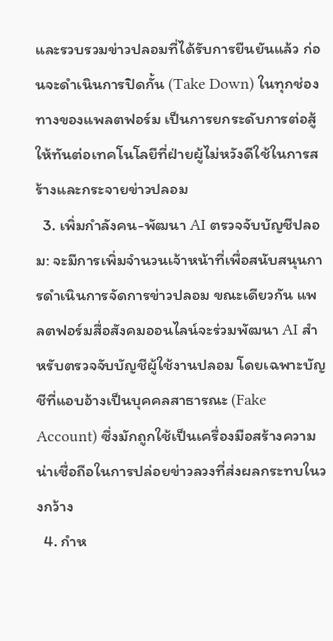และรวบรวมข่าวปลอมที่ได้รับการยืนยันแล้ว ก่อนจะดำเนินการปิดกั้น (Take Down) ในทุกช่องทางของแพลตฟอร์ม เป็นการยกระดับการต่อสู้ให้ทันต่อเทคโนโลยีที่ฝ่ายผู้ไม่หวังดีใช้ในการสร้างและกระจายข่าวปลอม
  3. เพิ่มกำลังคน-พัฒนา AI ตรวจจับบัญชีปลอม: จะมีการเพิ่มจำนวนเจ้าหน้าที่เพื่อสนับสนุนการดำเนินการจัดการข่าวปลอม ขณะเดียวกัน แพลตฟอร์มสื่อสังคมออนไลน์จะร่วมพัฒนา AI สำหรับตรวจจับบัญชีผู้ใช้งานปลอม โดยเฉพาะบัญชีที่แอบอ้างเป็นบุคคลสาธารณะ (Fake Account) ซึ่งมักถูกใช้เป็นเครื่องมือสร้างความน่าเชื่อถือในการปล่อยข่าวลวงที่ส่งผลกระทบในวงกว้าง
  4. กำห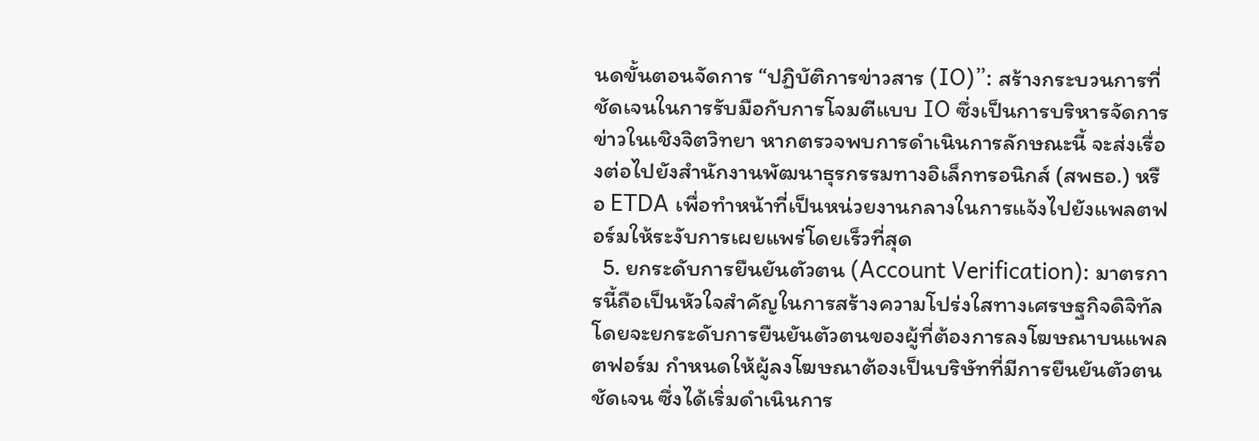นดขั้นตอนจัดการ “ปฏิบัติการข่าวสาร (IO)”: สร้างกระบวนการที่ชัดเจนในการรับมือกับการโจมตีแบบ IO ซึ่งเป็นการบริหารจัดการข่าวในเชิงจิตวิทยา หากตรวจพบการดำเนินการลักษณะนี้ จะส่งเรื่องต่อไปยังสำนักงานพัฒนาธุรกรรมทางอิเล็กทรอนิกส์ (สพธอ.) หรือ ETDA เพื่อทำหน้าที่เป็นหน่วยงานกลางในการแจ้งไปยังแพลตฟอร์มให้ระงับการเผยแพร่โดยเร็วที่สุด
  5. ยกระดับการยืนยันตัวตน (Account Verification): มาตรการนี้ถือเป็นหัวใจสำคัญในการสร้างความโปร่งใสทางเศรษฐกิจดิจิทัล โดยจะยกระดับการยืนยันตัวตนของผู้ที่ต้องการลงโฆษณาบนแพลตฟอร์ม กำหนดให้ผู้ลงโฆษณาต้องเป็นบริษัทที่มีการยืนยันตัวตนชัดเจน ซึ่งได้เริ่มดำเนินการ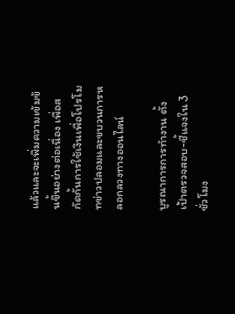แล้วและจะเพิ่มความเข้มข้นขึ้นอย่างต่อเนื่อง เพื่อสกัดกั้นการใช้เงินเพื่อโปรโมทข่าวปลอมและขบวนการหลอกลวงทางออนไลน์

บูรณาการการทำงาน ตั้งเป้าตรวจสอบ-ชี้แจงใน 3 ชั่วโมง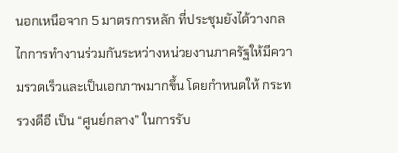นอกเหนือจาก 5 มาตรการหลัก ที่ประชุมยังได้วางกลไกการทำงานร่วมกันระหว่างหน่วยงานภาครัฐให้มีความรวดเร็วและเป็นเอกภาพมากขึ้น โดยกำหนดให้ กระทรวงดีอี เป็น “ศูนย์กลาง” ในการรับ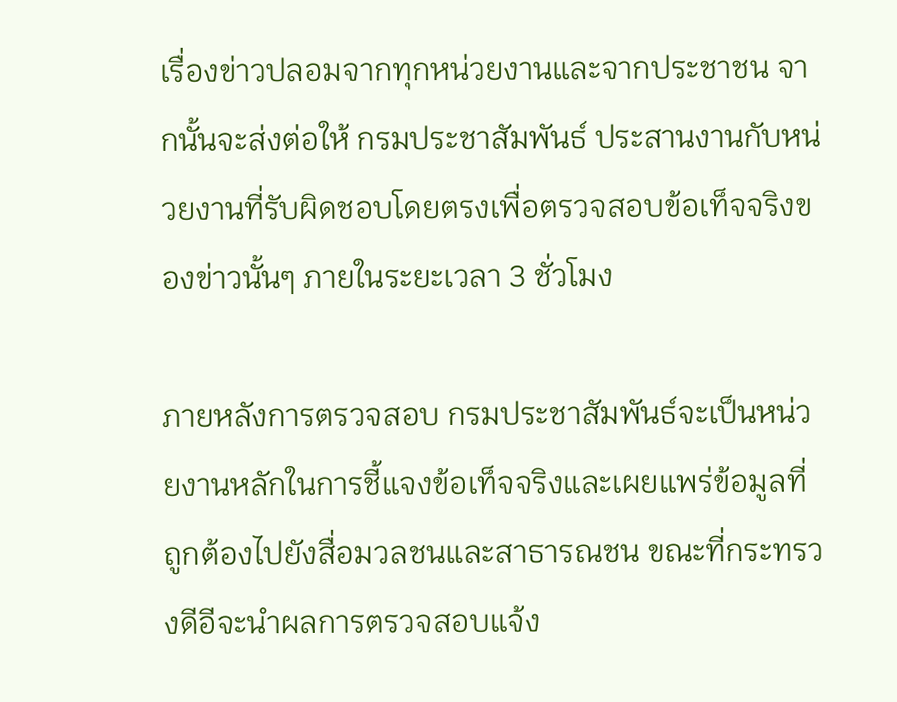เรื่องข่าวปลอมจากทุกหน่วยงานและจากประชาชน จากนั้นจะส่งต่อให้ กรมประชาสัมพันธ์ ประสานงานกับหน่วยงานที่รับผิดชอบโดยตรงเพื่อตรวจสอบข้อเท็จจริงของข่าวนั้นๆ ภายในระยะเวลา 3 ชั่วโมง

ภายหลังการตรวจสอบ กรมประชาสัมพันธ์จะเป็นหน่วยงานหลักในการชี้แจงข้อเท็จจริงและเผยแพร่ข้อมูลที่ถูกต้องไปยังสื่อมวลชนและสาธารณชน ขณะที่กระทรวงดีอีจะนำผลการตรวจสอบแจ้ง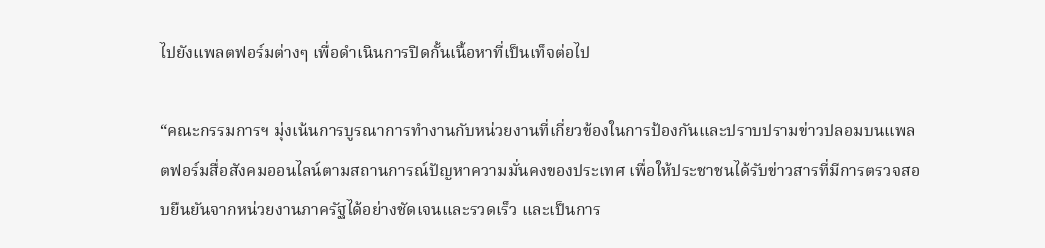ไปยังแพลตฟอร์มต่างๆ เพื่อดำเนินการปิดกั้นเนื้อหาที่เป็นเท็จต่อไป

“คณะกรรมการฯ มุ่งเน้นการบูรณาการทำงานกับหน่วยงานที่เกี่ยวข้องในการป้องกันและปราบปรามข่าวปลอมบนแพลตฟอร์มสื่อสังคมออนไลน์ตามสถานการณ์ปัญหาความมั่นคงของประเทศ เพื่อให้ประชาชนได้รับข่าวสารที่มีการตรวจสอบยืนยันจากหน่วยงานภาครัฐได้อย่างชัดเจนและรวดเร็ว และเป็นการ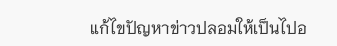แก้ไขปัญหาข่าวปลอมให้เป็นไปอ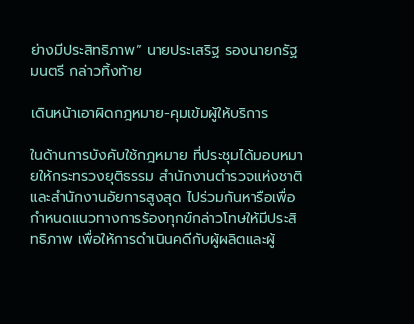ย่างมีประสิทธิภาพ” นายประเสริฐ รองนายกรัฐมนตรี กล่าวทิ้งท้าย

เดินหน้าเอาผิดกฎหมาย-คุมเข้มผู้ให้บริการ

ในด้านการบังคับใช้กฎหมาย ที่ประชุมได้มอบหมายให้กระทรวงยุติธรรม สำนักงานตำรวจแห่งชาติ และสำนักงานอัยการสูงสุด ไปร่วมกันหารือเพื่อกำหนดแนวทางการร้องทุกข์กล่าวโทษให้มีประสิทธิภาพ เพื่อให้การดำเนินคดีกับผู้ผลิตและผู้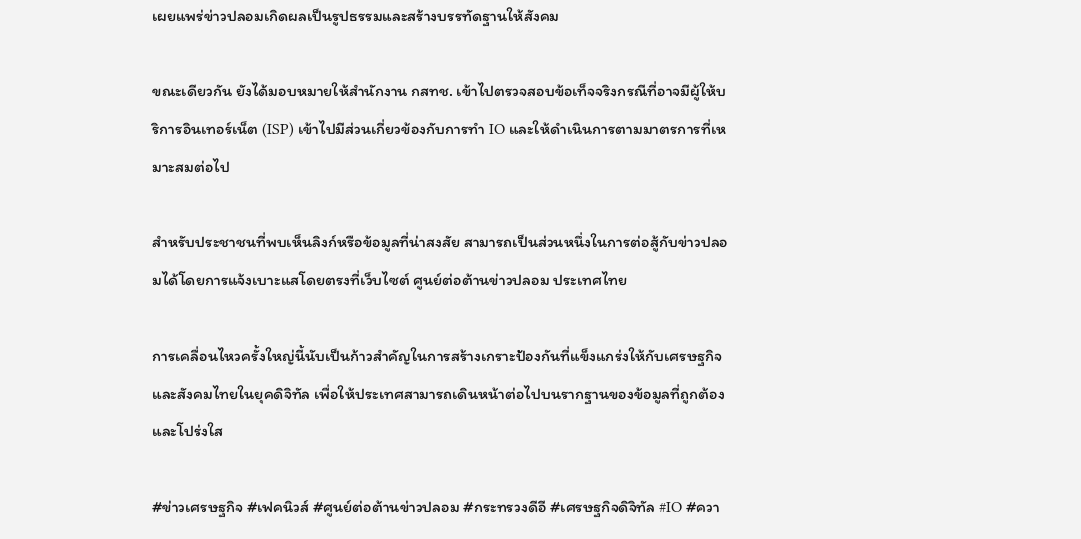เผยแพร่ข่าวปลอมเกิดผลเป็นรูปธรรมและสร้างบรรทัดฐานให้สังคม

ขณะเดียวกัน ยังได้มอบหมายให้สำนักงาน กสทช. เข้าไปตรวจสอบข้อเท็จจริงกรณีที่อาจมีผู้ให้บริการอินเทอร์เน็ต (ISP) เข้าไปมีส่วนเกี่ยวข้องกับการทำ IO และให้ดำเนินการตามมาตรการที่เหมาะสมต่อไป

สำหรับประชาชนที่พบเห็นลิงก์หรือข้อมูลที่น่าสงสัย สามารถเป็นส่วนหนึ่งในการต่อสู้กับข่าวปลอมได้โดยการแจ้งเบาะแสโดยตรงที่เว็บไซต์ ศูนย์ต่อต้านข่าวปลอม ประเทศไทย

การเคลื่อนไหวครั้งใหญ่นี้นับเป็นก้าวสำคัญในการสร้างเกราะป้องกันที่แข็งแกร่งให้กับเศรษฐกิจและสังคมไทยในยุคดิจิทัล เพื่อให้ประเทศสามารถเดินหน้าต่อไปบนรากฐานของข้อมูลที่ถูกต้องและโปร่งใส

#ข่าวเศรษฐกิจ #เฟคนิวส์ #ศูนย์ต่อต้านข่าวปลอม #กระทรวงดีอี #เศรษฐกิจดิจิทัล #IO #ควา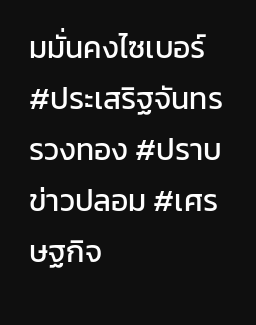มมั่นคงไซเบอร์ #ประเสริฐจันทรรวงทอง #ปราบข่าวปลอม #เศรษฐกิจ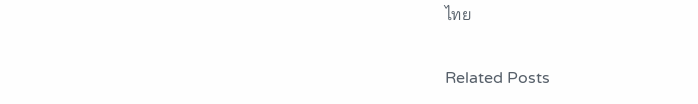ไทย

Related Posts